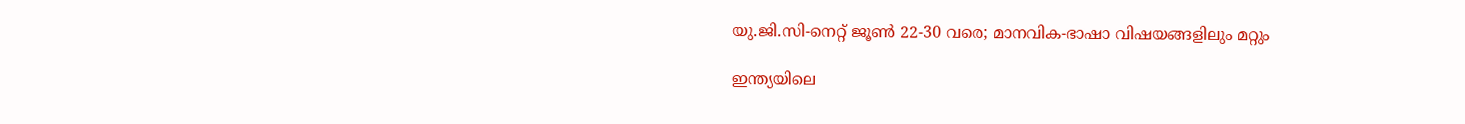യു.ജി.സി-നെറ്റ് ജൂൺ 22-30 വരെ; മാനവിക-ഭാഷാ വിഷയങ്ങളിലും മറ്റും

ഇന്ത്യയിലെ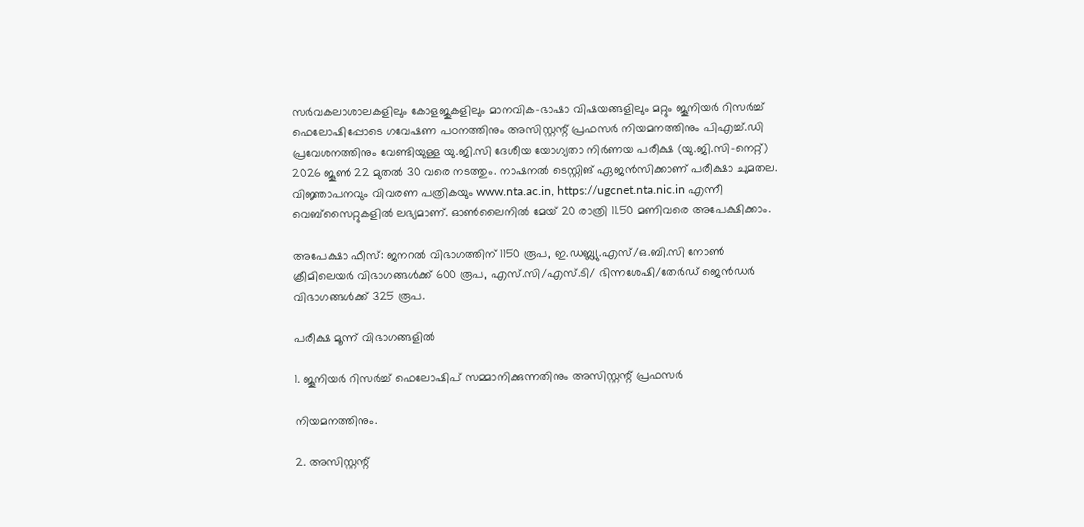സർവകലാശാലകളിലും കോളജുകളിലും മാനവിക-ഭാഷാ വിഷയങ്ങളിലും മറ്റും ജൂനിയർ റിസർച്ച് ഫെലോഷിപ്പോടെ ഗവേഷണ പഠനത്തിനും അസിസ്റ്റന്റ് പ്രഫസർ നിയമനത്തിനും പിഎച്ച്.ഡി പ്രവേശനത്തിനും വേണ്ടിയുള്ള യു.ജി.സി ദേശീയ യോഗ്യതാ നിർണയ പരീക്ഷ (യു.ജി.സി-നെറ്റ്) 2026 ജൂൺ 22 മുതൽ 30 വരെ നടത്തും. നാഷനൽ ടെസ്റ്റിങ് ഏജൻസിക്കാണ് പരീക്ഷാ ചുമതല. വിജ്ഞാപനവും വിവരണ പത്രികയും www.nta.ac.in, https://ugcnet.nta.nic.in എന്നീ വെബ്സൈറ്റുകളിൽ ലഭ്യമാണ്. ഓൺലൈനിൽ മേയ് 20 രാത്രി 11.50 മണിവരെ അപേക്ഷിക്കാം.

അപേക്ഷാ ഫീസ്: ജനറൽ വിഭാഗത്തിന് 1150 രൂപ, ഇ.ഡബ്ല്യു.എസ്/ഒ.ബി.സി നോൺ ക്രീമിലെയർ വിഭാഗങ്ങൾക്ക് 600 രൂപ, എസ്.സി/എസ്.ടി/ ഭിന്നശേഷി/തേർഡ് ജെൻഡർ വിഭാഗങ്ങൾക്ക് 325 രൂപ.

പരീക്ഷ മൂന്ന് വിഭാഗങ്ങളിൽ

1. ജൂനിയർ റിസർച്ച് ഫെലോഷിപ് സമ്മാനിക്കുന്നതിനും അസിസ്റ്റന്റ് പ്രഫസർ

നിയമനത്തിനും.

2. അസിസ്റ്റന്റ്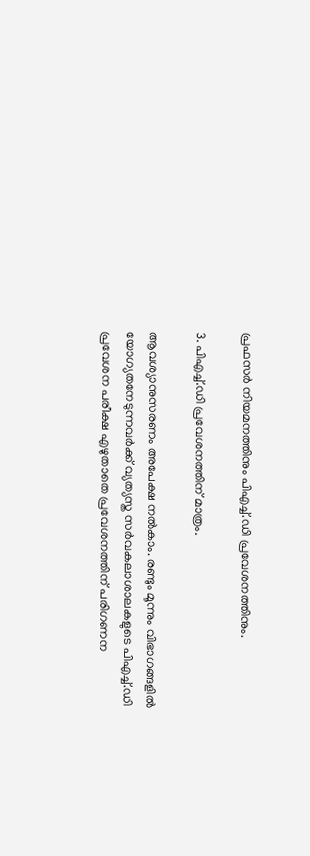പ്രഫസർ നിയമനത്തിനും പിഎച്ച്.ഡി പ്രവേശനത്തിനും.

3. പിഎച്ച്.ഡി പ്രവേശനത്തിന് മാത്രം.

ആവശ്യാനുസരണം അപേക്ഷ നൽകാം. രണ്ടും മൂന്നും വിഭാഗങ്ങളിൽ യോഗ്യതനേടുന്നവർക്ക് വ്യത്യസ്ത സർവകലാശാലകളുടെ പിഎച്ച്.ഡി പ്രവേശന പരീക്ഷ എഴുതാതെ പ്രവേശനത്തിന് പരിഗണന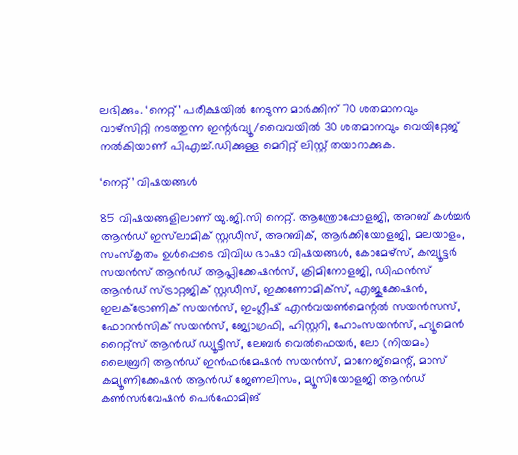ലഭിക്കും. ‘നെറ്റ്’ പരീക്ഷയിൽ നേടുന്ന മാർക്കിന് 70 ശതമാനവും വാഴ്സിറ്റി നടത്തുന്ന ഇന്റർവ്യൂ/വൈവയിൽ 30 ശതമാനവും വെയിറ്റേജ് നൽകിയാണ് പിഎച്ച്.ഡിക്കുള്ള മെറിറ്റ് ലിസ്റ്റ് തയാറാക്കുക.

‘നെറ്റ്’ വിഷയങ്ങൾ

85 വിഷയങ്ങളിലാണ് യു.ജി.സി നെറ്റ്. ആന്ത്രോപ്പോളജി, അറബ് കൾച്ചർ ആൻഡ് ഇസ്‍ലാമിക് സ്റ്റഡീസ്, അറബിക്, ആർക്കിയോളജി, മലയാളം, സംസ്കൃതം ഉൾപ്പെടെ വിവിധ ഭാഷാ വിഷയങ്ങൾ, കോമേഴ്സ്, കമ്പ്യൂട്ടർ സയൻസ് ആൻഡ് ആപ്ലിക്കേഷൻസ്, ക്രിമിനോളജി, ഡിഫൻസ് ആൻഡ് സ്ട്രാറ്റജിക് സ്റ്റഡീസ്, ഇക്കണോമിക്സ്, എജുക്കേഷൻ, ഇലക്ട്രോണിക് സയൻസ്, ഇംഗ്ലീഷ് എൻവയൺമെന്റൽ സയൻസസ്, ഫോറൻസിക് സയൻസ്, ജ്യോഗ്രഫി, ഹിസ്റ്ററി, ഹോംസയൻസ്, ഹ്യൂമെൻ റൈറ്റ്സ് ആൻഡ് ഡ്യൂട്ടീസ്, ലേബർ വെൽഫെയർ, ലോ (നിയമം) ലൈബ്രറി ആൻഡ് ഇൻഫർമേഷൻ സയൻസ്, മാനേജ്മെന്റ്, മാസ് കമ്യൂണിക്കേഷൻ ആൻഡ് ജേണലിസം, മ്യൂസിയോളജി ആൻഡ് കൺസർവേഷൻ പെർഫോമിങ്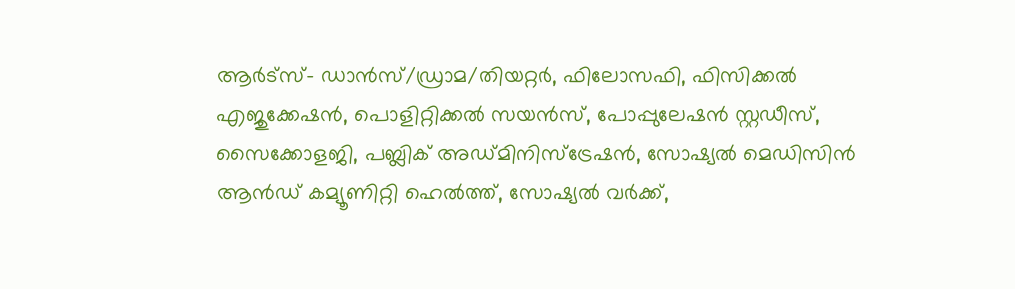ആർട്സ്- ഡാൻസ്/ഡ്രാമ/തിയറ്റർ, ഫിലോസഫി, ഫിസിക്കൽ എജുക്കേഷൻ, പൊളിറ്റിക്കൽ സയൻസ്, പോപ്പുലേഷൻ സ്റ്റഡീസ്, സൈക്കോളജി, പബ്ലിക് അഡ്മിനിസ്ട്രേഷൻ, സോഷ്യൽ മെഡിസിൻ ആൻഡ് കമ്യൂണിറ്റി ഹെൽത്ത്, സോഷ്യൽ വർക്ക്,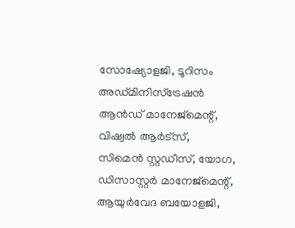സോഷ്യോളജി, ടൂറിസം അഡ്മിനിസ്ട്രേഷൻ ആൻഡ് മാനേജ്മെന്റ്, വിഷ്വൽ ആർട്സ്, സിമെൻ സ്റ്റഡീസ്, യോഗ, ഡിസാസ്റ്റർ മാനേജ്മെന്റ്, ആയുർവേദ ബയോളജി,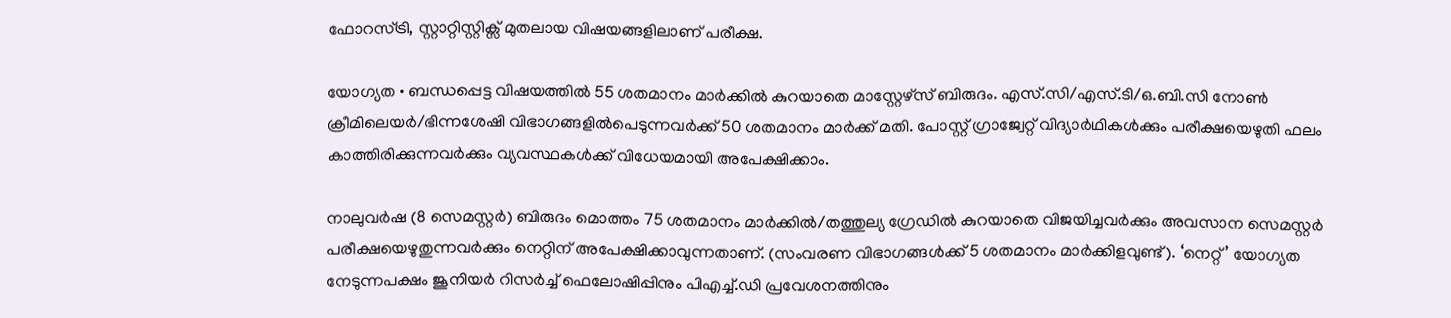ഫോറസ്ട്രി, സ്റ്റാറ്റിസ്റ്റിക്സ് മുതലായ വിഷയങ്ങളിലാണ് പരീക്ഷ.

യോഗ്യത • ബന്ധപ്പെട്ട വിഷയത്തിൽ 55 ശതമാനം മാർക്കിൽ കുറയാതെ മാസ്റ്റേഴ്സ് ബിരുദം. എസ്.സി/എസ്.ടി/ഒ.ബി.സി നോൺ ക്രീമിലെയർ/ഭിന്നശേഷി വിഭാഗങ്ങളിൽപെടുന്നവർക്ക് 50 ശതമാനം മാർക്ക് മതി. പോസ്റ്റ് ഗ്രാജ്വേറ്റ് വിദ്യാർഥികൾക്കും പരീക്ഷയെഴുതി ഫലം കാത്തിരിക്കുന്നവർക്കും വ്യവസ്ഥകൾക്ക് വിധേയമായി അപേക്ഷിക്കാം.

നാലുവർഷ (8 സെമസ്റ്റർ) ബിരുദം മൊത്തം 75 ശതമാനം മാർക്കിൽ/തത്തുല്യ ഗ്രേഡിൽ കുറയാതെ വിജയിച്ചവർക്കും അവസാന സെമസ്റ്റർ പരീക്ഷയെഴുതുന്നവർക്കും നെറ്റിന് അപേക്ഷിക്കാവുന്നതാണ്. (സംവരണ വിഭാഗങ്ങൾക്ക് 5 ശതമാനം മാർക്കിളവുണ്ട്). ‘നെറ്റ്’ യോഗ്യത നേടുന്നപക്ഷം ജൂനിയർ റിസർച്ച് ഫെലോഷിപ്പിനും പിഎച്ച്.ഡി പ്രവേശനത്തിനും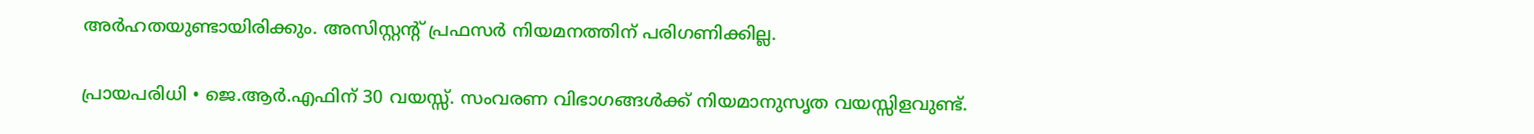അർഹതയുണ്ടായിരിക്കും. അസിസ്റ്റന്റ് പ്രഫസർ നിയമനത്തിന് പരിഗണിക്കില്ല.

പ്രായപരിധി • ജെ.ആർ.എഫിന് 30 വയസ്സ്. സംവരണ വിഭാഗങ്ങൾക്ക് നിയമാനുസൃത വയസ്സിളവുണ്ട്.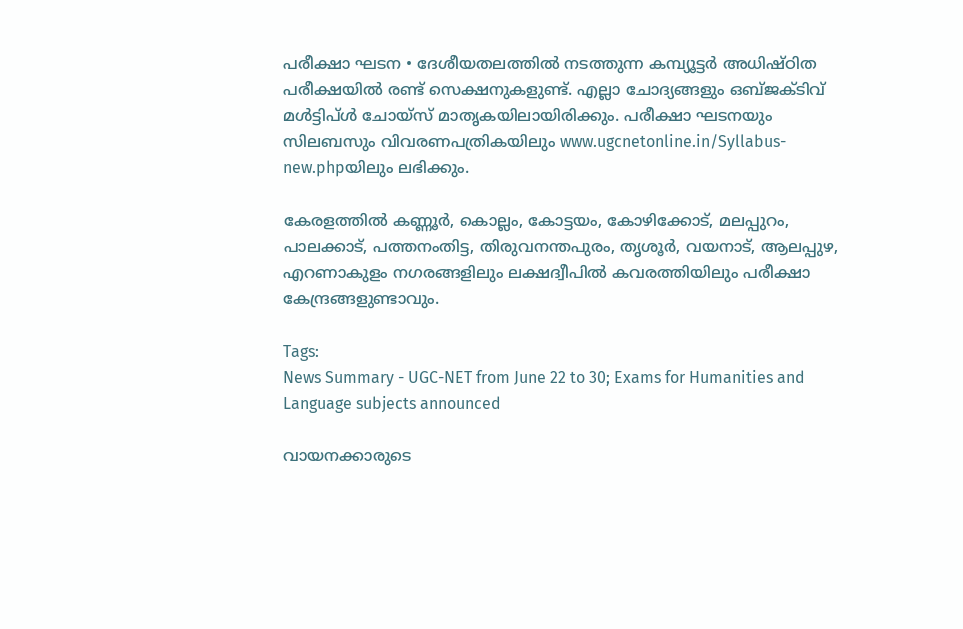പരീക്ഷാ ഘടന • ദേശീയതലത്തിൽ നടത്തുന്ന കമ്പ്യൂട്ടർ അധിഷ്ഠിത പരീക്ഷയിൽ രണ്ട് സെക്ഷനുകളുണ്ട്. എല്ലാ ചോദ്യങ്ങളും ഒബ്ജക്ടിവ് മൾട്ടിപ്ൾ ചോയ്സ് മാതൃകയിലായിരിക്കും. പരീക്ഷാ ഘടനയും സിലബസും വിവരണപത്രികയിലും www.ugcnetonline.in/Syllabus-new.phpയിലും ലഭിക്കും.

കേരളത്തിൽ കണ്ണൂർ, കൊല്ലം, കോട്ടയം, കോഴിക്കോട്, മലപ്പുറം, പാലക്കാട്, പത്തനംതിട്ട, തിരുവനന്തപുരം, തൃശൂർ, വയനാട്, ആലപ്പുഴ, എറണാകുളം നഗരങ്ങളിലും ലക്ഷദ്വീപിൽ കവരത്തിയിലും പരീക്ഷാ കേന്ദ്രങ്ങളുണ്ടാവും.

Tags:
News Summary - UGC-NET from June 22 to 30; Exams for Humanities and Language subjects announced

വായനക്കാരുടെ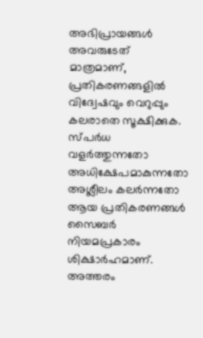അഭിപ്രായങ്ങള്‍ അവരുടേത് മാത്രമാണ്, പ്രതികരണങ്ങളിൽ വിദ്വേഷവും വെറുപ്പും കലരാതെ സൂക്ഷിക്കുക. സ്പർധ വളർത്തുന്നതോ അധിക്ഷേപമാകുന്നതോ അശ്ലീലം കലർന്നതോ ആയ പ്രതികരണങ്ങൾ സൈബർ നിയമപ്രകാരം ശിക്ഷാർഹമാണ്. അത്തരം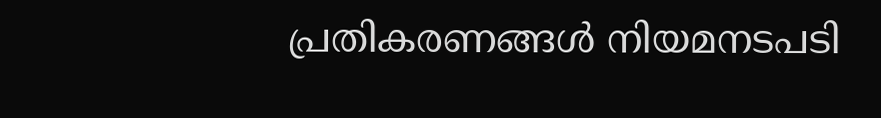പ്രതികരണങ്ങൾ നിയമനടപടി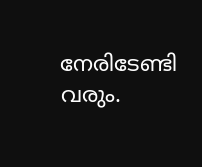നേരിടേണ്ടി വരും.